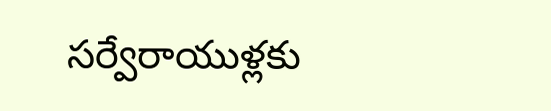సర్వేరాయుళ్లకు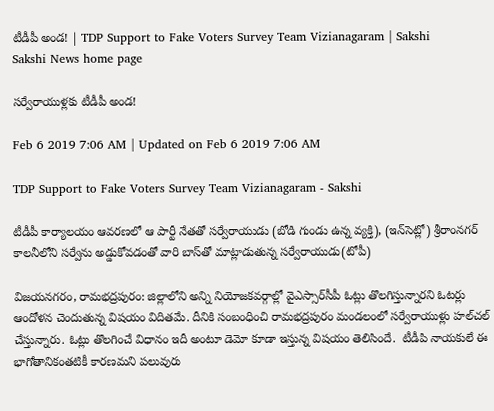టీడీపీ అండ! | TDP Support to Fake Voters Survey Team Vizianagaram | Sakshi
Sakshi News home page

సర్వేరాయుళ్లకు టీడీపీ అండ!

Feb 6 2019 7:06 AM | Updated on Feb 6 2019 7:06 AM

TDP Support to Fake Voters Survey Team Vizianagaram - Sakshi

టీడీపీ కార్యాలయం ఆవరణలో ఆ పార్టీ నేతతో సర్వేరాయుడు (బోడి గుండు ఉన్న వ్యక్తి), (ఇన్‌సెట్లో) శ్రీరాంనగర్‌ కాలనీలోని సర్వేను అడ్డుకోవడంతో వారి బాస్‌తో మాట్లాడుతున్న సర్వేరాయుడు(టోపీ)

విజయనగరం, రామభద్రపురం: జిల్లాలోని అన్ని నియోజకవర్గాల్లో వైఎస్సార్‌సీపీ ఓట్లు తొలగిస్తున్నారని ఓటర్లు ఆందోళన చెందుతున్న విషయం విదితమే. దీనికి సంబంధించి రామభద్రపురం మండలంలో సర్వేరాయుళ్లు హల్‌చల్‌ చేస్తున్నారు. ఓట్లు తొలగించే విధానం ఇదీ అంటూ డెమో కూడా ఇస్తున్న విషయం తెలిసిందే.  టీడీపి నాయకులే ఈ భాగోతానికంతటికీ కారణమని పలువురు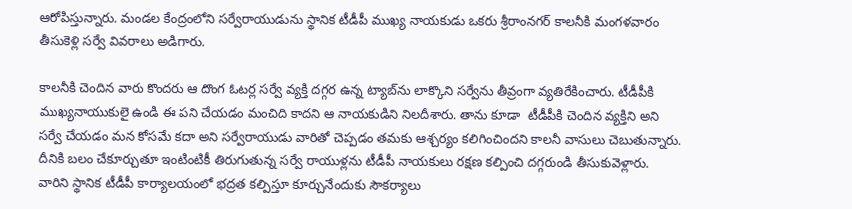ఆరోపిస్తున్నారు. మండల కేంద్రంలోని సర్వేరాయుడును స్థానిక టీడీపీ ముఖ్య నాయకుడు ఒకరు శ్రీరాంనగర్‌ కాలనీకి మంగళవారం తీసుకెళ్లి సర్వే వివరాలు అడిగారు.

కాలనీకి చెందిన వారు కొందరు ఆ దొంగ ఓటర్ల సర్వే వ్యక్తి దగ్గర ఉన్న ట్యాబ్‌ను లాక్కొని సర్వేను తీవ్రంగా వ్యతిరేకించారు. టీడీపీకి ముఖ్యనాయుకులై ఉండి ఈ పని చేయడం మంచిది కాదని ఆ నాయకుడిని నిలదీశారు. తాను కూడా  టీడీపీకి చెందిన వ్యక్తిని అని సర్వే చేయడం మన కోసమే కదా అని సర్వేరాయుడు వారితో చెప్పడం తమకు ఆశ్చర్యం కలిగించిందని కాలనీ వాసులు చెబుతున్నారు. దీనికి బలం చేకూర్చుతూ ఇంటింటికీ తిరుగుతున్న సర్వే రాయుళ్లను టీడీపీ నాయకులు రక్షణ కల్పించి దగ్గరుండి తీసుకువెళ్లారు. వారిని స్థానిక టీడీపీ కార్యాలయంలో భద్రత కల్పిస్తూ కూర్చునేందుకు సౌకర్యాలు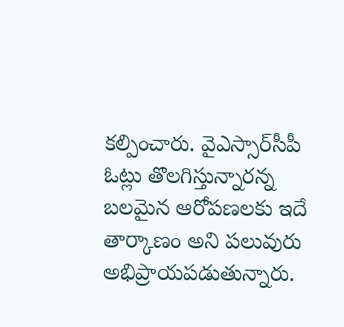కల్పించారు. వైఎస్సార్‌సీపీ ఓట్లు తొలగిస్తున్నారన్న బలమైన ఆరోపణలకు ఇదే తార్కాణం అని పలువురు అభిప్రాయపడుతున్నారు.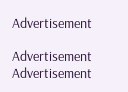Advertisement

Advertisement
Advertisement